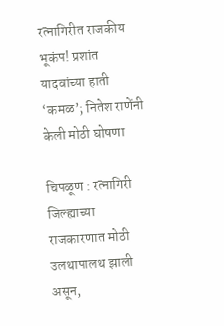रत्नागिरीत राजकीय भूकंप! प्रशांत यादवांच्या हाती ‘कमळ’; नितेश राणेंनी केली मोठी घोषणा

चिपळूण : रत्नागिरी जिल्ह्याच्या राजकारणात मोठी उलथापालथ झाली असून,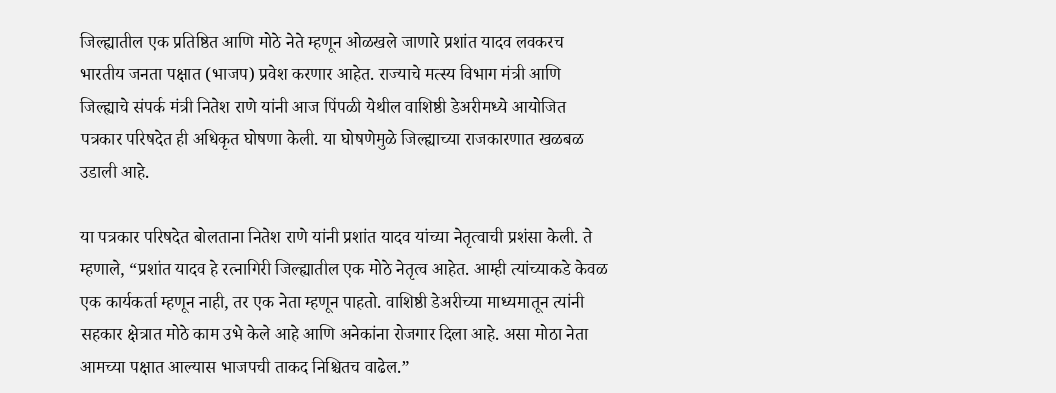जिल्ह्यातील एक प्रतिष्ठित आणि मोठे नेते म्हणून ओळखले जाणारे प्रशांत यादव लवकरच भारतीय जनता पक्षात (भाजप) प्रवेश करणार आहेत. राज्याचे मत्स्य विभाग मंत्री आणि जिल्ह्याचे संपर्क मंत्री नितेश राणे यांनी आज पिंपळी येथील वाशिष्ठी डेअरीमध्ये आयोजित पत्रकार परिषदेत ही अधिकृत घोषणा केली. या घोषणेमुळे जिल्ह्याच्या राजकारणात खळबळ उडाली आहे.

या पत्रकार परिषदेत बोलताना नितेश राणे यांनी प्रशांत यादव यांच्या नेतृत्वाची प्रशंसा केली. ते म्हणाले, “प्रशांत यादव हे रत्नागिरी जिल्ह्यातील एक मोठे नेतृत्व आहेत. आम्ही त्यांच्याकडे केवळ एक कार्यकर्ता म्हणून नाही, तर एक नेता म्हणून पाहतो. वाशिष्ठी डेअरीच्या माध्यमातून त्यांनी सहकार क्षेत्रात मोठे काम उभे केले आहे आणि अनेकांना रोजगार दिला आहे. असा मोठा नेता आमच्या पक्षात आल्यास भाजपची ताकद निश्चितच वाढेल.”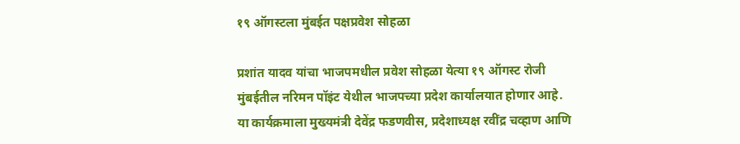१९ ऑगस्टला मुंबईत पक्षप्रवेश सोहळा

प्रशांत यादव यांचा भाजपमधील प्रवेश सोहळा येत्या १९ ऑगस्ट रोजी मुंबईतील नरिमन पॉइंट येथील भाजपच्या प्रदेश कार्यालयात होणार आहे. या कार्यक्रमाला मुख्यमंत्री देवेंद्र फडणवीस, प्रदेशाध्यक्ष रवींद्र चव्हाण आणि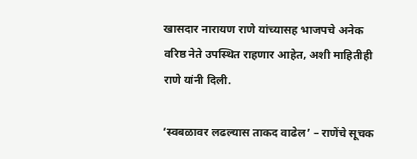खासदार नारायण राणे यांच्यासह भाजपचे अनेक वरिष्ठ नेते उपस्थित राहणार आहेत, अशी माहितीही राणे यांनी दिली.

‘स्वबळावर लढल्यास ताकद वाढेल’ – राणेंचे सूचक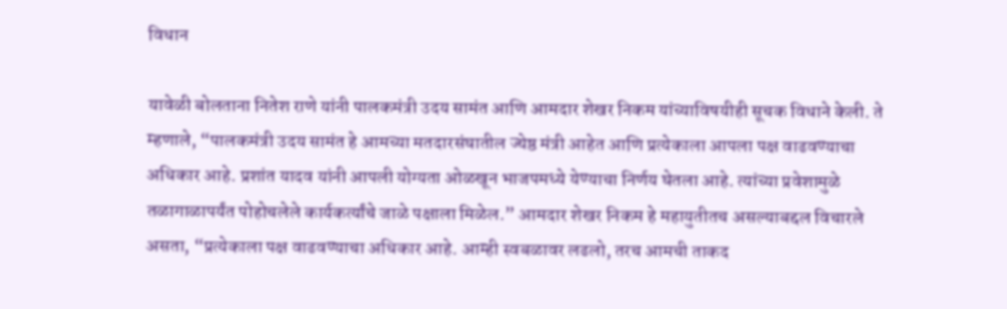विधान

यावेळी बोलताना नितेश राणे यांनी पालकमंत्री उदय सामंत आणि आमदार शेखर निकम यांच्याविषयीही सूचक विधाने केली. ते म्हणाले, “पालकमंत्री उदय सामंत हे आमच्या मतदारसंघातील ज्येष्ठ मंत्री आहेत आणि प्रत्येकाला आपला पक्ष वाढवण्याचा अधिकार आहे. प्रशांत यादव यांनी आपली योग्यता ओळखून भाजपमध्ये येण्याचा निर्णय घेतला आहे. त्यांच्या प्रवेशामुळे तळागाळापर्यंत पोहोचलेले कार्यकर्त्यांचे जाळे पक्षाला मिळेल.” आमदार शेखर निकम हे महायुतीतच असल्याबद्दल विचारले असता, “प्रत्येकाला पक्ष वाढवण्याचा अधिकार आहे. आम्ही स्वबळावर लढलो, तरच आमची ताकद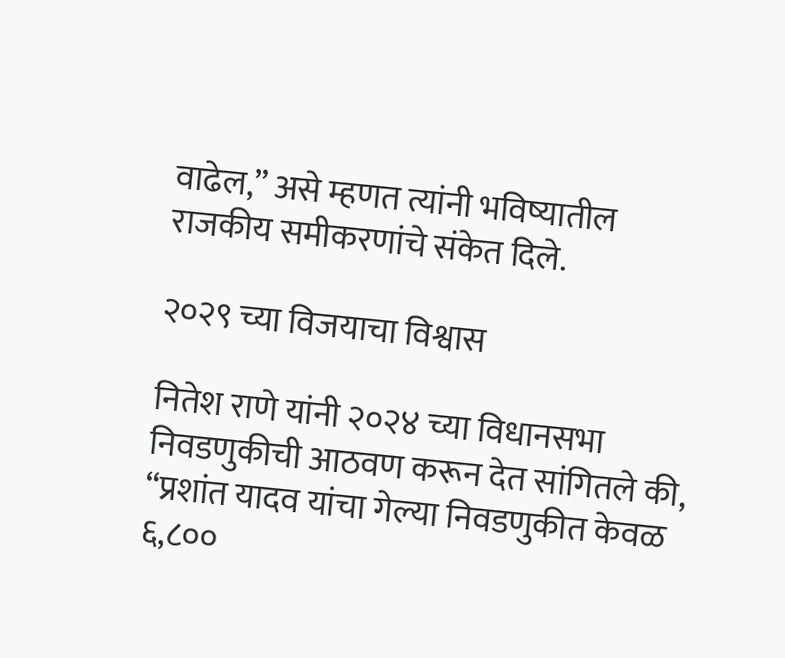वाढेल,” असे म्हणत त्यांनी भविष्यातील राजकीय समीकरणांचे संकेत दिले.

२०२९ च्या विजयाचा विश्वास

नितेश राणे यांनी २०२४ च्या विधानसभा निवडणुकीची आठवण करून देत सांगितले की, “प्रशांत यादव यांचा गेल्या निवडणुकीत केवळ ६,८००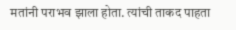मतांनी पराभव झाला होता. त्यांची ताकद पाहता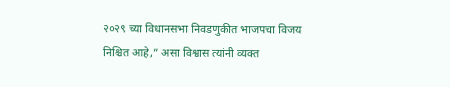२०२९ च्या विधानसभा निवडणुकीत भाजपचा विजय निश्चित आहे,” असा विश्वास त्यांनी व्यक्त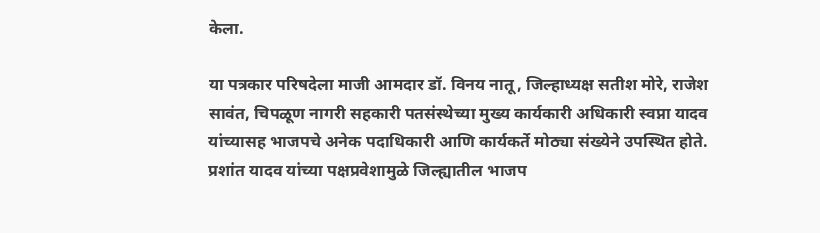केला.

या पत्रकार परिषदेला माजी आमदार डॉ. विनय नातू, जिल्हाध्यक्ष सतीश मोरे, राजेश सावंत, चिपळूण नागरी सहकारी पतसंस्थेच्या मुख्य कार्यकारी अधिकारी स्वप्ना यादव यांच्यासह भाजपचे अनेक पदाधिकारी आणि कार्यकर्ते मोठ्या संख्येने उपस्थित होते. प्रशांत यादव यांच्या पक्षप्रवेशामुळे जिल्ह्यातील भाजप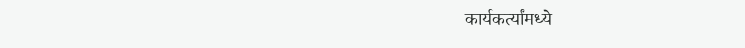कार्यकर्त्यांमध्ये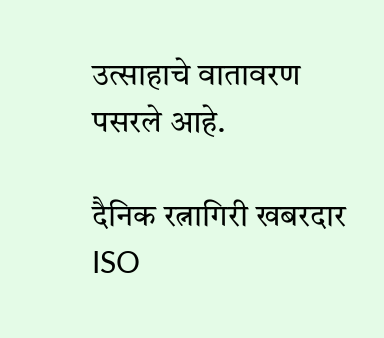उत्साहाचे वातावरण पसरले आहे.

दैनिक रत्नागिरी खबरदार
ISO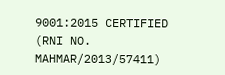9001:2015 CERTIFIED
(RNI NO. MAHMAR/2013/57411)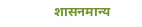शासनमान्य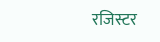रजिस्टर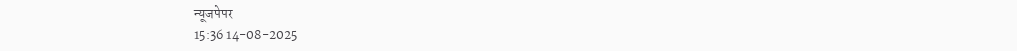न्यूजपेपर
15:36 14-08-2025